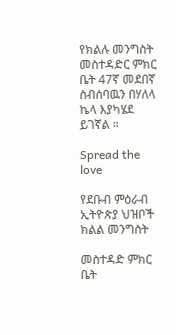የክልሉ መንግስት መስተዳድር ምክር ቤት 47ኛ መደበኛ ስብሰባዉን በሃለላ ኬላ እያካሄደ ይገኛል ።

Spread the love

የደቡብ ምዕራብ ኢትዮጵያ ህዝቦች ክልል መንግስት

መስተዳድ ምክር ቤት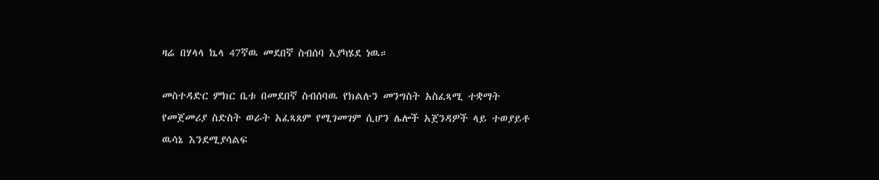ዛሬ በሃላላ ኬላ 47ኛዉ መደበኛ ስብሰባ እያካሄደ ነዉ።

መስተዳድር ምክር ቤቱ በመደበኛ ስብሰባዉ የክልሉን መንግስት አስፈጻሚ ተቋማት የመጀመሪያ ስድስት ወራት አፈጻጸም የሚገመገም ሲሆን ሌሎች አጀንዳዎች ላይ ተወያይቶ ዉሳኔ እንደሚያሳልፍ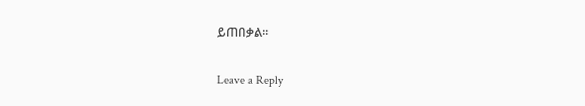ይጠበቃል።

Leave a Reply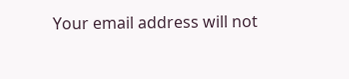Your email address will not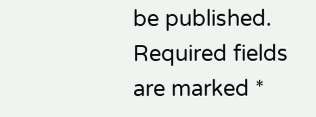be published. Required fields are marked *